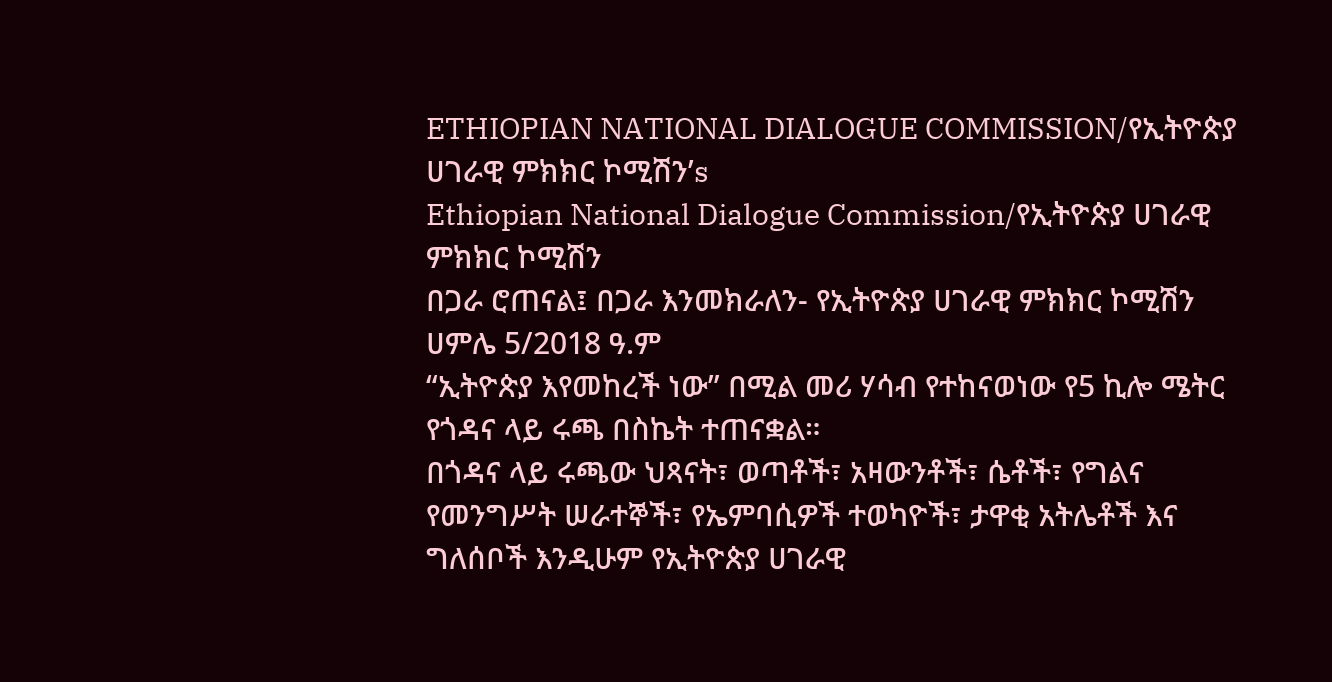ETHIOPIAN NATIONAL DIALOGUE COMMISSION/የኢትዮጵያ ሀገራዊ ምክክር ኮሚሽን’s
Ethiopian National Dialogue Commission/የኢትዮጵያ ሀገራዊ ምክክር ኮሚሽን
በጋራ ሮጠናል፤ በጋራ እንመክራለን- የኢትዮጵያ ሀገራዊ ምክክር ኮሚሽን
ሀምሌ 5/2018 ዓ.ም
“ኢትዮጵያ እየመከረች ነው” በሚል መሪ ሃሳብ የተከናወነው የ5 ኪሎ ሜትር የጎዳና ላይ ሩጫ በስኬት ተጠናቋል።
በጎዳና ላይ ሩጫው ህጻናት፣ ወጣቶች፣ አዛውንቶች፣ ሴቶች፣ የግልና የመንግሥት ሠራተኞች፣ የኤምባሲዎች ተወካዮች፣ ታዋቂ አትሌቶች እና ግለሰቦች እንዲሁም የኢትዮጵያ ሀገራዊ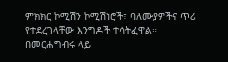ምክክር ኮሚሽን ኮሚሽነሮች፣ ባለሙያዎችና ጥሪ የተደረገላቸው እንግዶች ተሳትፈዋል።
በመርሐግብሩ ላይ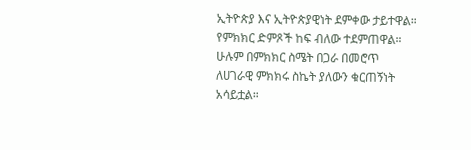ኢትዮጵያ እና ኢትዮጵያዊነት ደምቀው ታይተዋል። የምክክር ድምጾች ከፍ ብለው ተደምጠዋል። ሁሉም በምክክር ስሜት በጋራ በመሮጥ ለሀገራዊ ምክክሩ ስኬት ያለውን ቁርጠኝነት አሳይቷል።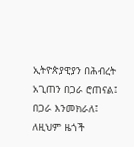ኢትዮጵያዊያን በሕብረት አጊጠን በጋራ ሮጠናል፤ በጋራ እንመክራለ፤ ለዚህም ዜጎች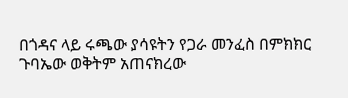በጎዳና ላይ ሩጫው ያሳዩትን የጋራ መንፈስ በምክክር ጉባኤው ወቅትም አጠናክረው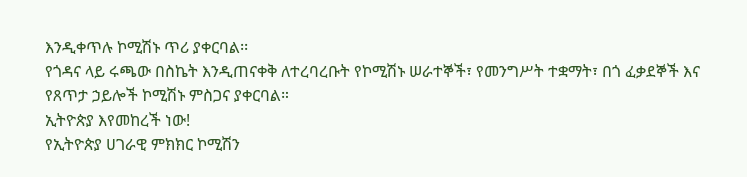እንዲቀጥሉ ኮሚሽኑ ጥሪ ያቀርባል፡፡
የጎዳና ላይ ሩጫው በስኬት እንዲጠናቀቅ ለተረባረቡት የኮሚሽኑ ሠራተኞች፣ የመንግሥት ተቋማት፣ በጎ ፈቃደኞች እና የጸጥታ ኃይሎች ኮሚሽኑ ምስጋና ያቀርባል።
ኢትዮጵያ እየመከረች ነው!
የኢትዮጵያ ሀገራዊ ምክክር ኮሚሽን